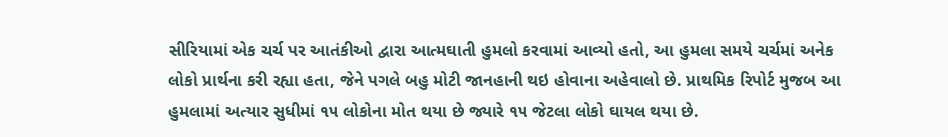સીરિયામાં એક ચર્ચ પર આતંકીઓ દ્વારા આત્મઘાતી હુમલો કરવામાં આવ્યો હતો, આ હુમલા સમયે ચર્ચમાં અનેક લોકો પ્રાર્થના કરી રહ્યા હતા, જેને પગલે બહુ મોટી જાનહાની થઇ હોવાના અહેવાલો છે. પ્રાથમિક રિપોર્ટ મુજબ આ હુમલામાં અત્યાર સુધીમાં ૧૫ લોકોના મોત થયા છે જ્યારે ૧૫ જેટલા લોકો ઘાયલ થયા છે.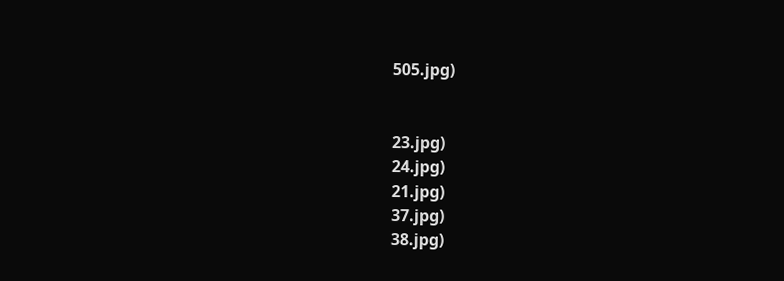505.jpg)


23.jpg)
24.jpg)
21.jpg)
37.jpg)
38.jpg)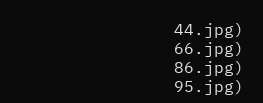44.jpg)
66.jpg)
86.jpg)
95.jpg)